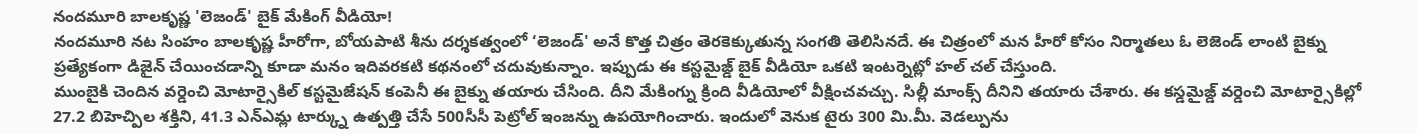నందమూరి బాలకృష్ణ 'లెజండ్' బైక్ మేకింగ్ వీడియో!
నందమూరి నట సింహం బాలకృష్ణ హీరోగా, బోయపాటి శీను దర్శకత్వంలో ‘లెజండ్' అనే కొత్త చిత్రం తెరకెక్కుతున్న సంగతి తెలిసినదే. ఈ చిత్రంలో మన హీరో కోసం నిర్మాతలు ఓ లెజెండ్ లాంటి బైక్ను ప్రత్యేకంగా డిజైన్ చేయించడాన్ని కూడా మనం ఇదివరకటి కథనంలో చదువుకున్నాం. ఇప్పుడు ఈ కస్టమైజ్డ్ బైక్ వీడియో ఒకటి ఇంటర్నెట్లో హల్ చల్ చేస్తుంది.
ముంబైకి చెందిన వర్డెంచి మోటార్సైకిల్ కస్టమైజేషన్ కంపెనీ ఈ బైక్ను తయారు చేసింది. దీని మేకింగ్ను క్రింది వీడియోలో వీక్షించవచ్చు. సిల్లీ మాంక్స్ దీనిని తయారు చేశారు. ఈ కస్డమైజ్డ్ వర్డెంచి మోటార్సైకిల్లో 27.2 బిహెచ్పిల శక్తిని, 41.3 ఎన్ఎమ్ల టార్క్ను ఉత్పత్తి చేసే 500సీసీ పెట్రోల్ ఇంజన్ను ఉపయోగించారు. ఇందులో వెనుక టైరు 300 మి.మీ. వెడల్పును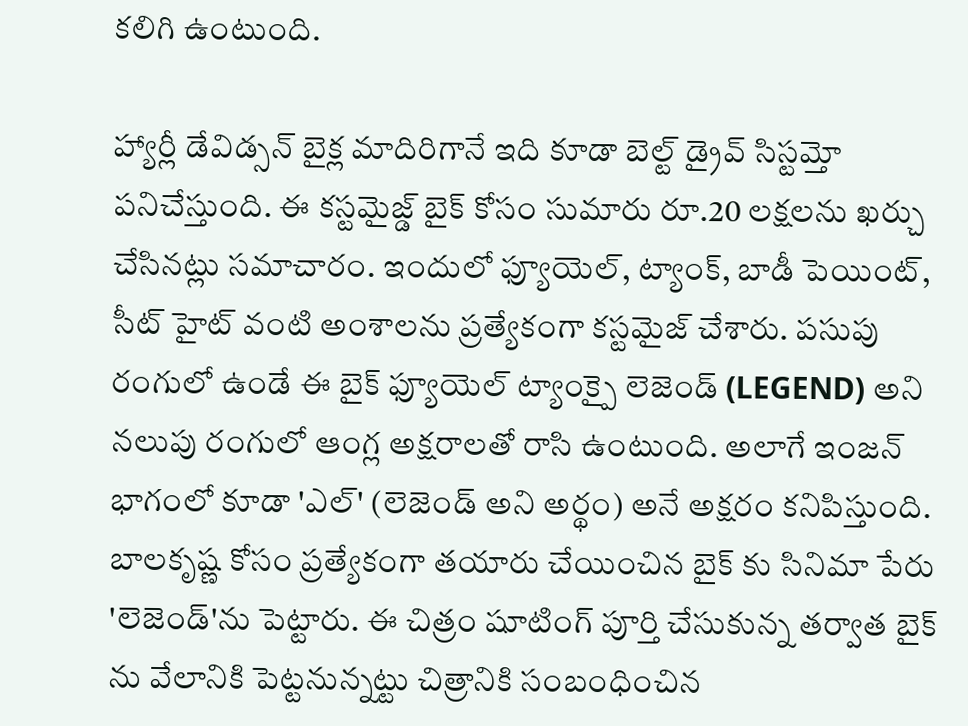కలిగి ఉంటుంది.

హ్యార్లీ డేవిడ్సన్ బైక్ల మాదిరిగానే ఇది కూడా బెల్ట్ డ్రైవ్ సిస్టమ్తో పనిచేస్తుంది. ఈ కస్టమైజ్డ్ బైక్ కోసం సుమారు రూ.20 లక్షలను ఖర్చు చేసినట్లు సమాచారం. ఇందులో ఫ్యూయెల్, ట్యాంక్, బాడీ పెయింట్, సీట్ హైట్ వంటి అంశాలను ప్రత్యేకంగా కస్టమైజ్ చేశారు. పసుపు రంగులో ఉండే ఈ బైక్ ఫ్యూయెల్ ట్యాంక్పై లెజెండ్ (LEGEND) అని నలుపు రంగులో ఆంగ్ల అక్షరాలతో రాసి ఉంటుంది. అలాగే ఇంజన్ భాగంలో కూడా 'ఎల్' (లెజెండ్ అని అర్థం) అనే అక్షరం కనిపిస్తుంది.
బాలకృష్ణ కోసం ప్రత్యేకంగా తయారు చేయించిన బైక్ కు సినిమా పేరు 'లెజెండ్'ను పెట్టారు. ఈ చిత్రం షూటింగ్ పూర్తి చేసుకున్న తర్వాత బైక్ ను వేలానికి పెట్టనున్నట్టు చిత్రానికి సంబంధించిన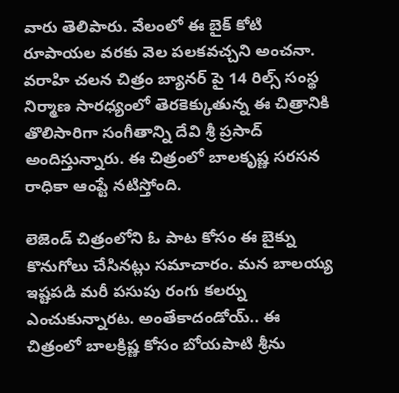వారు తెలిపారు. వేలంలో ఈ బైక్ కోటి రూపాయల వరకు వెల పలకవచ్చని అంచనా. వరాహి చలన చిత్రం బ్యానర్ పై 14 రిల్స్ సంస్థ నిర్మాణ సారధ్యంలో తెరకెక్కుతున్న ఈ చిత్రానికి తొలిసారిగా సంగీతాన్ని దేవి శ్రీ ప్రసాద్ అందిస్తున్నారు. ఈ చిత్రంలో బాలకృష్ణ సరసన రాధికా ఆంప్టే నటిస్తోంది.

లెజెండ్ చిత్రంలోని ఓ పాట కోసం ఈ బైక్ను కొనుగోలు చేసినట్లు సమాచారం. మన బాలయ్య ఇష్టపడి మరీ పసుపు రంగు కలర్ను ఎంచుకున్నారట. అంతేకాదండోయ్.. ఈ చిత్రంలో బాలక్రిష్ణ కోసం బోయపాటి శ్రీను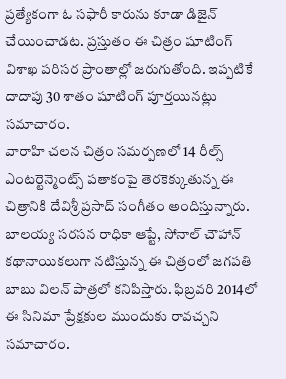ప్రత్యేకంగా ఓ సఫారీ కారును కూడా డిజైన్ చేయించాడట. ప్రస్తుతం ఈ చిత్రం షూటింగ్ విశాఖ పరిసర ప్రాంతాల్లో జరుగుతోంది. ఇప్పటికే దాదాపు 30 శాతం షూటింగ్ పూర్తయినట్లు సమాచారం.
వారాహి చలన చిత్రం సమర్పణలో 14 రీల్స్ ఎంటర్టెన్మెంట్స్ పతాకంపై తెరకెక్కుతున్న ఈ చిత్రానికి దేవిశ్రీ ప్రసాద్ సంగీతం అందిస్తున్నారు. బాలయ్య సరసన రాధికా ఆప్టే, సోనాల్ చౌహాన్ కథానాయికలుగా నటిస్తున్న ఈ చిత్రంలో జగపతి బాబు విలన్ పాత్రలో కనిపిస్తారు. ఫిబ్రవరి 2014లో ఈ సినిమా ప్రేక్షకుల ముందుకు రావచ్చని సమాచారం.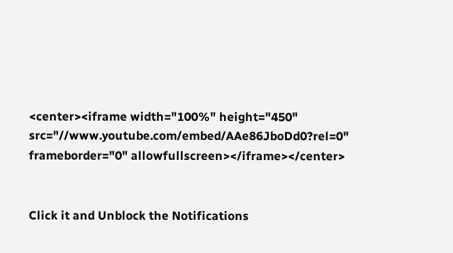<center><iframe width="100%" height="450" src="//www.youtube.com/embed/AAe86JboDd0?rel=0" frameborder="0" allowfullscreen></iframe></center>


Click it and Unblock the Notifications